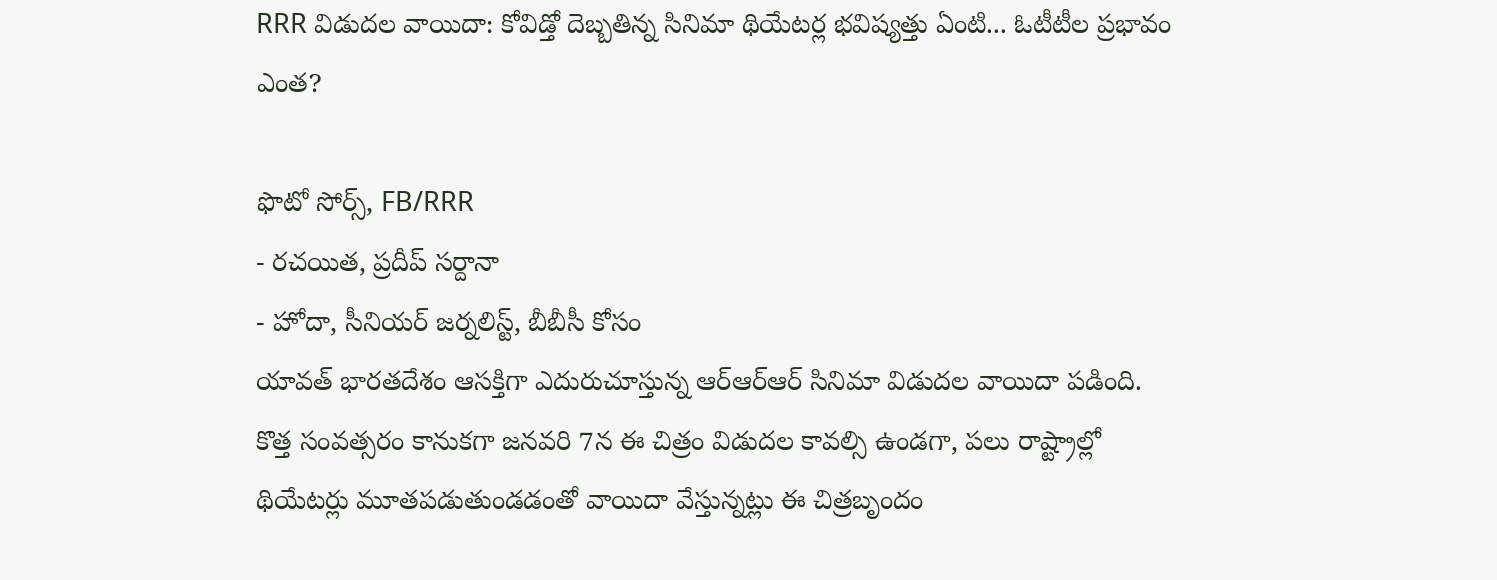RRR విడుదల వాయిదా: కోవిడ్తో దెబ్బతిన్న సినిమా థియేటర్ల భవిష్యత్తు ఏంటి... ఓటీటీల ప్రభావం ఎంత?

ఫొటో సోర్స్, FB/RRR
- రచయిత, ప్రదీప్ సర్దానా
- హోదా, సీనియర్ జర్నలిస్ట్, బీబీసీ కోసం
యావత్ భారతదేశం ఆసక్తిగా ఎదురుచూస్తున్న ఆర్ఆర్ఆర్ సినిమా విడుదల వాయిదా పడింది.
కొత్త సంవత్సరం కానుకగా జనవరి 7న ఈ చిత్రం విడుదల కావల్సి ఉండగా, పలు రాష్ట్రాల్లో థియేటర్లు మూతపడుతుండడంతో వాయిదా వేస్తున్నట్లు ఈ చిత్రబృందం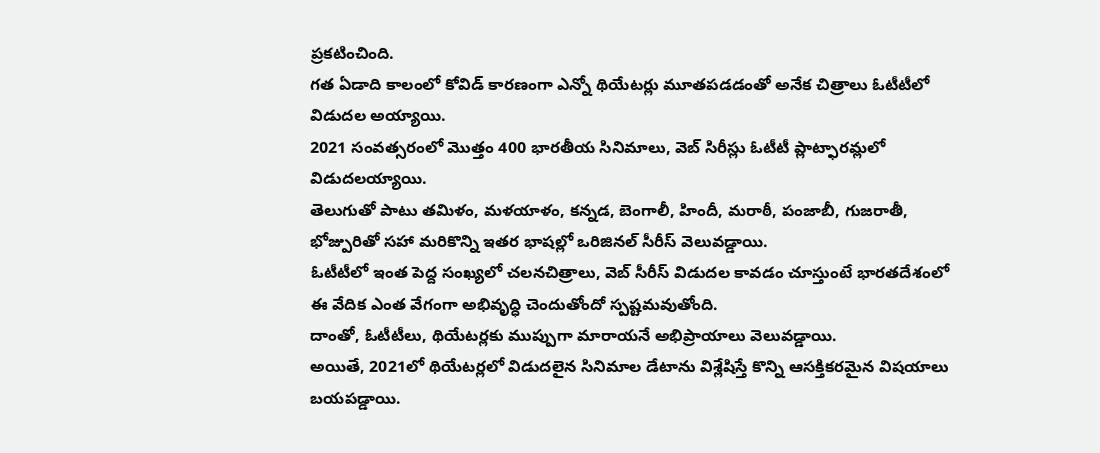ప్రకటించింది.
గత ఏడాది కాలంలో కోవిడ్ కారణంగా ఎన్నో థియేటర్లు మూతపడడంతో అనేక చిత్రాలు ఓటీటీలో విడుదల అయ్యాయి.
2021 సంవత్సరంలో మొత్తం 400 భారతీయ సినిమాలు, వెబ్ సిరీస్లు ఓటీటీ ప్లాట్ఫారమ్లలో విడుదలయ్యాయి.
తెలుగుతో పాటు తమిళం, మళయాళం, కన్నడ, బెంగాలీ, హిందీ, మరాఠీ, పంజాబీ, గుజరాతీ, భోజ్పురితో సహా మరికొన్ని ఇతర భాషల్లో ఒరిజినల్ సీరీస్ వెలువడ్డాయి.
ఓటీటీలో ఇంత పెద్ద సంఖ్యలో చలనచిత్రాలు, వెబ్ సీరీస్ విడుదల కావడం చూస్తుంటే భారతదేశంలో ఈ వేదిక ఎంత వేగంగా అభివృద్ధి చెందుతోందో స్పష్టమవుతోంది.
దాంతో, ఓటీటీలు, థియేటర్లకు ముప్పుగా మారాయనే అభిప్రాయాలు వెలువడ్డాయి.
అయితే, 2021లో థియేటర్లలో విడుదలైన సినిమాల డేటాను విశ్లేషిస్తే కొన్ని ఆసక్తికరమైన విషయాలు బయపడ్డాయి.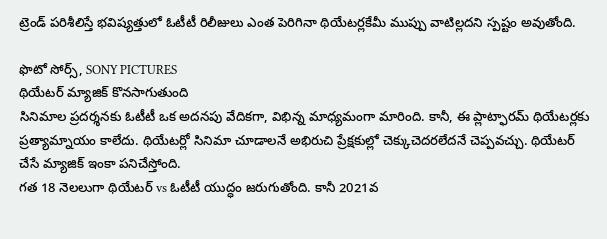ట్రెండ్ పరిశీలిస్తే భవిష్యత్తులో ఓటీటీ రిలీజులు ఎంత పెరిగినా థియేటర్లకేమీ ముప్పు వాటిల్లదని స్పష్టం అవుతోంది.

ఫొటో సోర్స్, SONY PICTURES
థియేటర్ మ్యాజిక్ కొనసాగుతుంది
సినిమాల ప్రదర్శనకు ఓటీటీ ఒక అదనపు వేదికగా, విభిన్న మాధ్యమంగా మారింది. కానీ, ఈ ప్లాట్ఫారమ్ థియేటర్లకు ప్రత్యామ్నాయం కాలేదు. థియేటర్లో సినిమా చూడాలనే అభిరుచి ప్రేక్షకుల్లో చెక్కుచెదరలేదనే చెప్పవచ్చు. థియేటర్ చేసే మ్యాజిక్ ఇంకా పనిచేస్తోంది.
గత 18 నెలలుగా థియేటర్ vs ఓటీటీ యుద్ధం జరుగుతోంది. కానీ 2021వ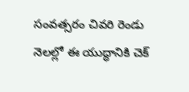సంవత్సరం చివరి రెండు నెలల్లో ఈ యుద్ధానికి చెక్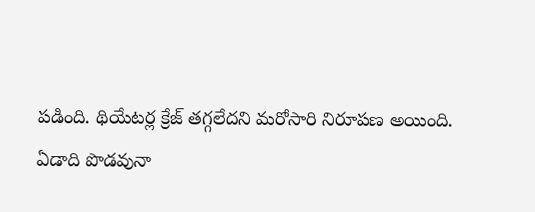పడింది. థియేటర్ల క్రేజ్ తగ్గలేదని మరోసారి నిరూపణ అయింది.
ఏడాది పొడవునా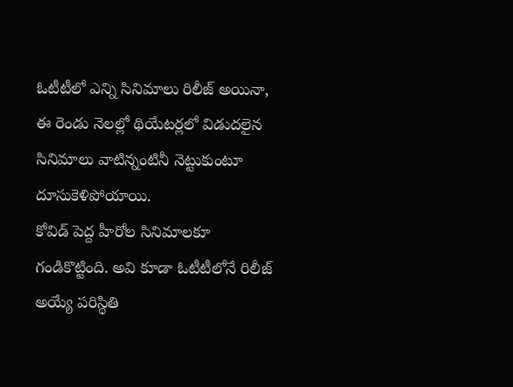ఓటీటీలో ఎన్ని సినిమాలు రిలీజ్ అయినా, ఈ రెండు నెలల్లో థియేటర్లలో విడుదలైన సినిమాలు వాటిన్నంటినీ నెట్టుకుంటూ దూసుకెళిపోయాయి.
కోవిడ్ పెద్ద హీరోల సినిమాలకూ గండికొట్టింది. అవి కూడా ఓటీటీలోనే రిలీజ్ అయ్యే పరిస్థితి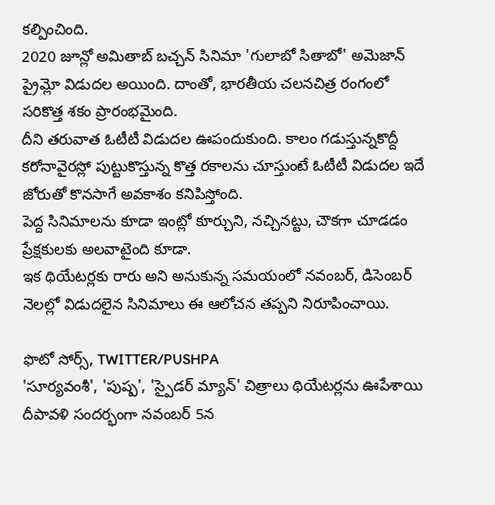కల్పించింది.
2020 జూన్లో అమితాబ్ బచ్చన్ సినిమా 'గులాబో సితాబో' అమెజాన్ ప్రైమ్లో విడుదల అయింది. దాంతో, భారతీయ చలనచిత్ర రంగంలో సరికొత్త శకం ప్రారంభమైంది.
దీని తరువాత ఓటీటీ విడుదల ఊపందుకుంది. కాలం గడుస్తున్నకొద్దీ కరోనావైరస్లో పుట్టుకొస్తున్న కొత్త రకాలను చూస్తుంటే ఓటీటీ విడుదల ఇదే జోరుతో కొనసాగే అవకాశం కనిపిస్తోంది.
పెద్ద సినిమాలను కూడా ఇంట్లో కూర్చుని, నచ్చినట్టు, చౌకగా చూడడం ప్రేక్షకులకు అలవాటైంది కూడా.
ఇక థియేటర్లకు రారు అని అనుకున్న సమయంలో నవంబర్, డిసెంబర్ నెలల్లో విడుదలైన సినిమాలు ఈ ఆలోచన తప్పని నిరూపించాయి.

ఫొటో సోర్స్, TWITTER/PUSHPA
'సూర్యవంశీ', 'పుష్ప', 'స్పైడర్ మ్యాన్' చిత్రాలు థియేటర్లను ఊపేశాయి
దీపావళి సందర్భంగా నవంబర్ 5న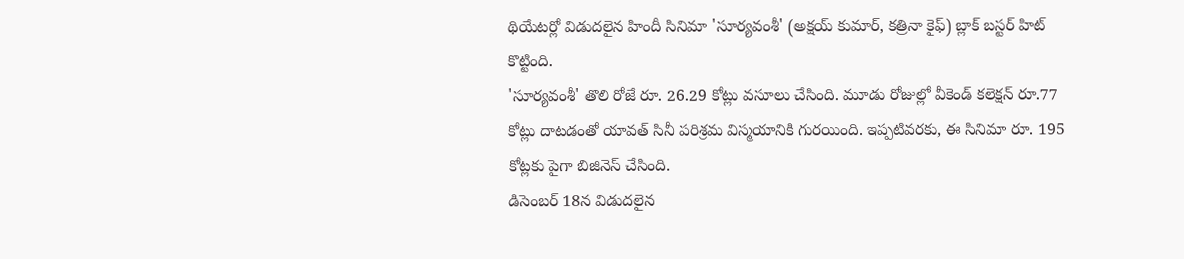థియేటర్లో విడుదలైన హిందీ సినిమా 'సూర్యవంశీ' (అక్షయ్ కుమార్, కత్రినా కైఫ్) బ్లాక్ బస్టర్ హిట్ కొట్టింది.
'సూర్యవంశీ' తొలి రోజే రూ. 26.29 కోట్లు వసూలు చేసింది. మూడు రోజుల్లో వీకెండ్ కలెక్షన్ రూ.77 కోట్లు దాటడంతో యావత్ సినీ పరిశ్రమ విస్మయానికి గురయింది. ఇప్పటివరకు, ఈ సినిమా రూ. 195 కోట్లకు పైగా బిజినెస్ చేసింది.
డిసెంబర్ 18న విడుదలైన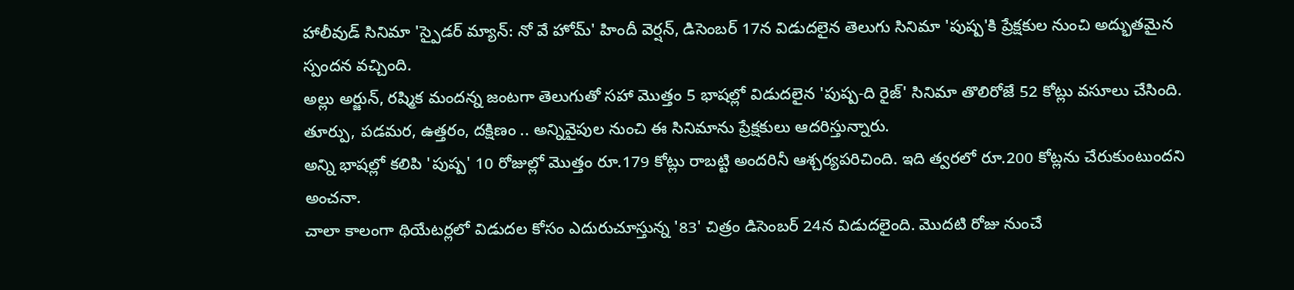హాలీవుడ్ సినిమా 'స్పైడర్ మ్యాన్: నో వే హోమ్' హిందీ వెర్షన్, డిసెంబర్ 17న విడుదలైన తెలుగు సినిమా 'పుష్ప'కి ప్రేక్షకుల నుంచి అద్భుతమైన స్పందన వచ్చింది.
అల్లు అర్జున్, రష్మిక మందన్న జంటగా తెలుగుతో సహా మొత్తం 5 భాషల్లో విడుదలైన 'పుష్ప-ది రైజ్' సినిమా తొలిరోజే 52 కోట్లు వసూలు చేసింది. తూర్పు, పడమర, ఉత్తరం, దక్షిణం .. అన్నివైపుల నుంచి ఈ సినిమాను ప్రేక్షకులు ఆదరిస్తున్నారు.
అన్ని భాషల్లో కలిపి 'పుష్ప' 10 రోజుల్లో మొత్తం రూ.179 కోట్లు రాబట్టి అందరినీ ఆశ్చర్యపరిచింది. ఇది త్వరలో రూ.200 కోట్లను చేరుకుంటుందని అంచనా.
చాలా కాలంగా థియేటర్లలో విడుదల కోసం ఎదురుచూస్తున్న '83' చిత్రం డిసెంబర్ 24న విడుదలైంది. మొదటి రోజు నుంచే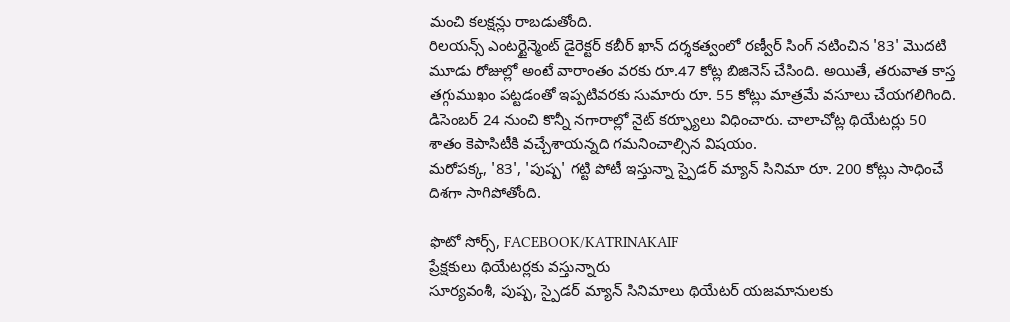మంచి కలక్షన్లు రాబడుతోంది.
రిలయన్స్ ఎంటర్టైన్మెంట్ డైరెక్టర్ కబీర్ ఖాన్ దర్శకత్వంలో రణ్వీర్ సింగ్ నటించిన '83' మొదటి మూడు రోజుల్లో అంటే వారాంతం వరకు రూ.47 కోట్ల బిజినెస్ చేసింది. అయితే, తరువాత కాస్త తగ్గుముఖం పట్టడంతో ఇప్పటివరకు సుమారు రూ. 55 కోట్లు మాత్రమే వసూలు చేయగలిగింది.
డిసెంబర్ 24 నుంచి కొన్నీ నగారాల్లో నైట్ కర్ఫ్యూలు విధించారు. చాలాచోట్ల థియేటర్లు 50 శాతం కెపాసిటీకి వచ్చేశాయన్నది గమనించాల్సిన విషయం.
మరోపక్క, '83', 'పుష్ప' గట్టి పోటీ ఇస్తున్నా స్పైడర్ మ్యాన్ సినిమా రూ. 200 కోట్లు సాధించే దిశగా సాగిపోతోంది.

ఫొటో సోర్స్, FACEBOOK/KATRINAKAIF
ప్రేక్షకులు థియేటర్లకు వస్తున్నారు
సూర్యవంశీ, పుష్ప, స్పైడర్ మ్యాన్ సినిమాలు థియేటర్ యజమానులకు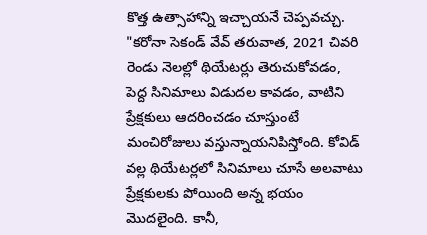కొత్త ఉత్సాహాన్ని ఇచ్చాయనే చెప్పవచ్చు.
"కరోనా సెకండ్ వేవ్ తరువాత, 2021 చివరి రెండు నెలల్లో థియేటర్లు తెరుచుకోవడం, పెద్ద సినిమాలు విడుదల కావడం, వాటిని ప్రేక్షకులు ఆదరించడం చూస్తుంటే మంచిరోజులు వస్తున్నాయనిపిస్తోంది. కోవిడ్ వల్ల థియేటర్లలో సినిమాలు చూసే అలవాటు ప్రేక్షకులకు పోయింది అన్న భయం మొదలైంది. కానీ,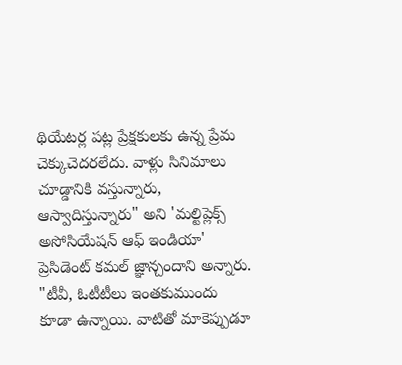థియేటర్ల పట్ల ప్రేక్షకులకు ఉన్న ప్రేమ చెక్కుచెదరలేదు. వాళ్లు సినిమాలు చూడ్డానికి వస్తున్నారు, ఆస్వాదిస్తున్నారు" అని 'మల్టిప్లెక్స్ అసోసియేషన్ ఆఫ్ ఇండియా' ప్రెసిడెంట్ కమల్ జ్ఞాన్చందాని అన్నారు.
"టీవీ, ఓటీటీలు ఇంతకుముందు కూడా ఉన్నాయి. వాటితో మాకెప్పుడూ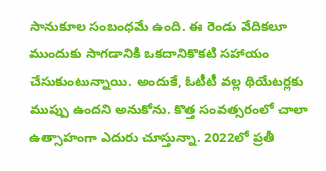సానుకూల సంబంధమే ఉంది. ఈ రెండు వేదికలూ ముందుకు సాగడానికి ఒకదానికొకటి సహాయం చేసుకుంటున్నాయి. అందుకే, ఓటీటీ వల్ల థియేటర్లకు ముప్పు ఉందని అనుకోను. కొత్త సంవత్సరంలో చాలా ఉత్సాహంగా ఎదురు చూస్తున్నా. 2022లో ప్రతీ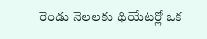రెండు నెలలకు థియేటర్లో ఒక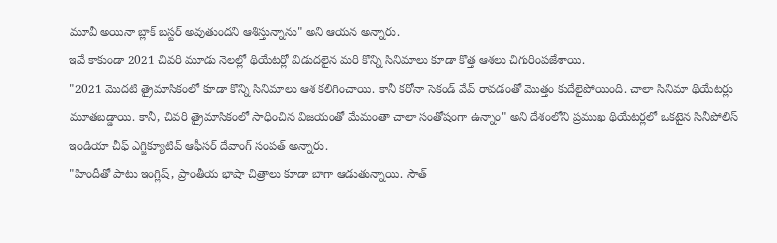మూవీ అయినా బ్లాక్ బస్టర్ అవుతుందని ఆశిస్తున్నాను" అని ఆయన అన్నారు.
ఇవే కాకుండా 2021 చివరి మూడు నెలల్లో థియేటర్లో విడుదలైన మరి కొన్ని సినిమాలు కూడా కొత్త ఆశలు చిగురింపజేశాయి.
"2021 మొదటి త్రైమాసికంలో కూడా కొన్ని సినిమాలు ఆశ కలిగించాయి. కానీ కరోనా సెకండ్ వేవ్ రావడంతో మొత్తం కుదేలైపోయింది. చాలా సినిమా థియేటర్లు మూతబడ్డాయి. కానీ, చివరి త్రైమాసికంలో సాధించిన విజయంతో మేమంతా చాలా సంతోషంగా ఉన్నాం" అని దేశంలోని ప్రముఖ థియేటర్లలో ఒకటైన సినీపోలిస్ ఇండియా చీఫ్ ఎగ్జిక్యూటివ్ ఆఫీసర్ దేవాంగ్ సంపత్ అన్నారు.
"హిందీతో పాటు ఇంగ్లిష్, ప్రాంతీయ భాషా చిత్రాలు కూడా బాగా ఆడుతున్నాయి. సౌత్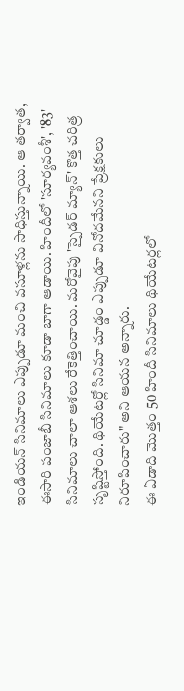ఇండియన్ సినిమాలు ఎప్పుడూ మంచి వసూళ్లను సాధిస్తున్నాయి. ఆ తర్వాత, ఈసారి పంజాబీ సినిమాలు కూడా బాగా ఆడాయి. హిందీలో 'సూర్యవంశీ', '83' సినిమాలు చాలా ఆశలు రేకెత్తించాయి. మరోవైపు 'స్పైడర్ మ్యాన్' కొత్త చరిత్ర సృష్టిస్తోంది. థియేటర్లో సినిమా చూడ్డం ఎప్పుడూ వినోదమేనని ప్రేక్షకులు నిరూపించారు" అని ఆయన అన్నారు.
ఈ ఏడాది మొత్తం 50 హిందీ సినిమాలు థియేటర్లలో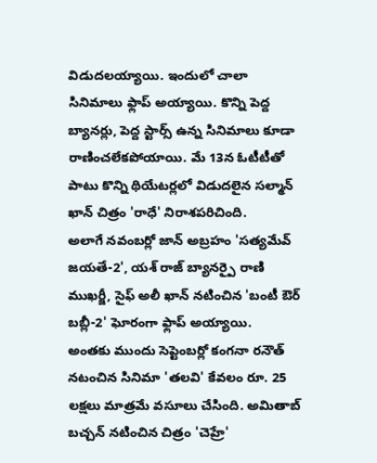విడుదలయ్యాయి. ఇందులో చాలా సినిమాలు ఫ్లాప్ అయ్యాయి. కొన్ని పెద్ద బ్యానర్లు, పెద్ద స్టార్స్ ఉన్న సినిమాలు కూడా రాణించలేకపోయాయి. మే 13న ఓటీటీతో పాటు కొన్ని థియేటర్లలో విడుదలైన సల్మాన్ ఖాన్ చిత్రం 'రాధే' నిరాశపరిచింది.
అలాగే నవంబర్లో జాన్ అబ్రహం 'సత్యమేవ్ జయతే-2', యశ్ రాజ్ బ్యానర్పై రాణి ముఖర్జీ, సైఫ్ అలీ ఖాన్ నటించిన 'బంటీ ఔర్ బబ్లీ-2' ఘోరంగా ఫ్లాప్ అయ్యాయి.
అంతకు ముందు సెప్టెంబర్లో కంగనా రనౌత్ నటంచిన సినిమా 'తలవి' కేవలం రూ. 25 లక్షలు మాత్రమే వసూలు చేసింది. అమితాబ్ బచ్చన్ నటించిన చిత్రం 'చెహ్రే'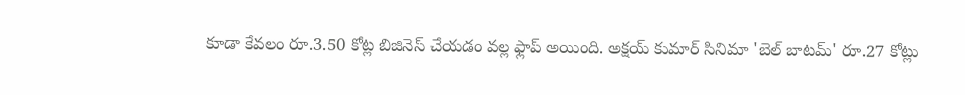కూడా కేవలం రూ.3.50 కోట్ల బిజినెస్ చేయడం వల్ల ఫ్లాప్ అయింది. అక్షయ్ కుమార్ సినిమా 'బెల్ బాటమ్' రూ.27 కోట్లు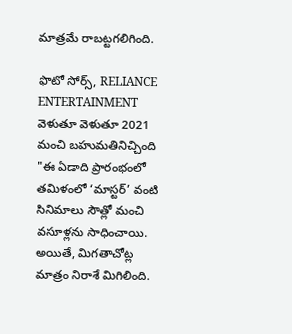మాత్రమే రాబట్టగలిగింది.

ఫొటో సోర్స్, RELIANCE ENTERTAINMENT
వెళుతూ వెళుతూ 2021 మంచి బహుమతినిచ్చింది
"ఈ ఏడాది ప్రారంభంలో తమిళంలో ‘మాస్టర్’ వంటి సినిమాలు సౌత్లో మంచి వసూళ్లను సాధించాయి. అయితే, మిగతాచోట్ల మాత్రం నిరాశే మిగిలింది.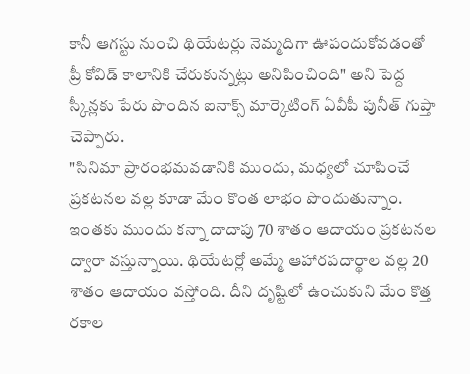కానీ ఆగస్టు నుంచి థియేటర్లు నెమ్మదిగా ఊపందుకోవడంతో ప్రీ కోవిడ్ కాలానికి చేరుకున్నట్లు అనిపించింది" అని పెద్ద స్కీన్లకు పేరు పొందిన ఐనాక్స్ మార్కెటింగ్ ఏవీపీ పునీత్ గుప్తా చెప్పారు.
"సినిమా ప్రారంభమవడానికి ముందు, మధ్యలో చూపించే ప్రకటనల వల్ల కూడా మేం కొంత లాభం పొందుతున్నాం. ఇంతకు ముందు కన్నా దాదాపు 70 శాతం ఆదాయం ప్రకటనల ద్వారా వస్తున్నాయి. థియేటర్లో అమ్మే ఆహారపదార్థాల వల్ల 20 శాతం ఆదాయం వస్తోంది. దీని దృష్టిలో ఉంచుకుని మేం కొత్త రకాల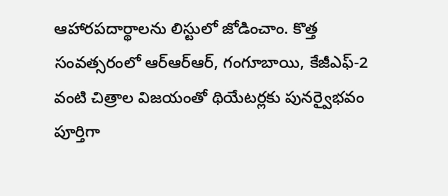ఆహారపదార్థాలను లిస్టులో జోడించాం. కొత్త సంవత్సరంలో ఆర్ఆర్ఆర్, గంగూబాయి, కేజీఎఫ్-2 వంటి చిత్రాల విజయంతో థియేటర్లకు పునర్వైభవం పూర్తిగా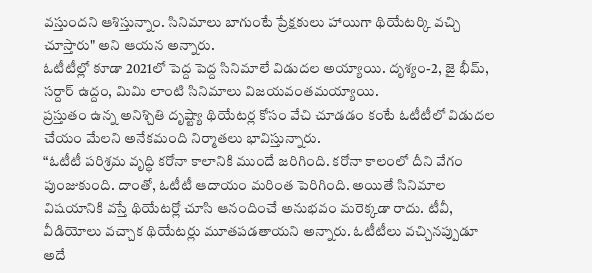వస్తుందని ఆశిస్తున్నాం. సినిమాలు బాగుంటే ప్రేక్షకులు హాయిగా థియేటర్కి వచ్చి చూస్తారు" అని ఆయన అన్నారు.
ఓటీటీల్లో కూడా 2021లో పెద్ద పెద్ద సినిమాలే విడుదల అయ్యాయి. దృశ్యం-2, జై భీమ్, సర్దార్ ఉద్దం, మిమి లాంటి సినిమాలు విజయవంతమయ్యాయి.
ప్రస్తుతం ఉన్న అనిశ్చితి దృష్ట్యా థియేటర్ల కోసం వేచి చూడడం కంటే ఓటీటీలో విడుదల చేయం మేలని అనేకమంది నిర్మాతలు భావిస్తున్నారు.
“ఓటీటీ పరిశ్రమ వృద్ధి కరోనా కాలానికి ముందే జరిగింది. కరోనా కాలంలో దీని వేగం పుంజుకుంది. దాంతో, ఓటీటీ ఆదాయం మరింత పెరిగింది. అయితే సినిమాల విషయానికి వస్తే థియేటర్లో చూసి ఆనందించే అనుభవం మరెక్కడా రాదు. టీవీ, వీడియోలు వచ్చాక థియేటర్లు మూతపడతాయని అన్నారు. ఓటీటీలు వచ్చినప్పుడూ అదే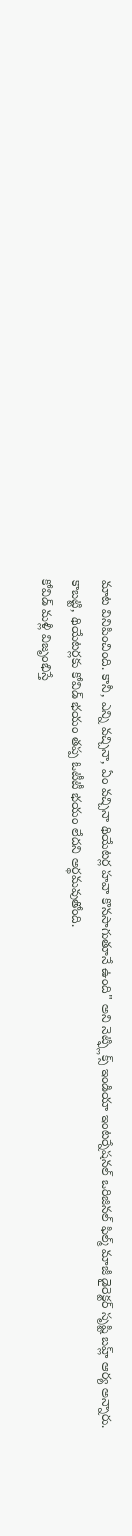మాట వినిపించింది. కానీ, ఎన్ని వచ్చినా, ఏం వచ్చినా థియేటర్ల హవా కొనసాగుతూనే ఉంది" అని నెట్ఫ్లిక్స్ ఇండియా ఇంటర్నేషనల్ ఒరిజినల్ ఫిల్మ్ మాజీ డైరెక్టర్ సృష్టి బహ్ల్ ఆర్య అన్నారు.
కాబట్టి, థియేటర్లకు కోవిడ్ భయం తప్ప ఓటీటీ భయం లేదని అర్థమవుతోంది.
కోవిడ్ మళ్లీ విజృంభిస్తే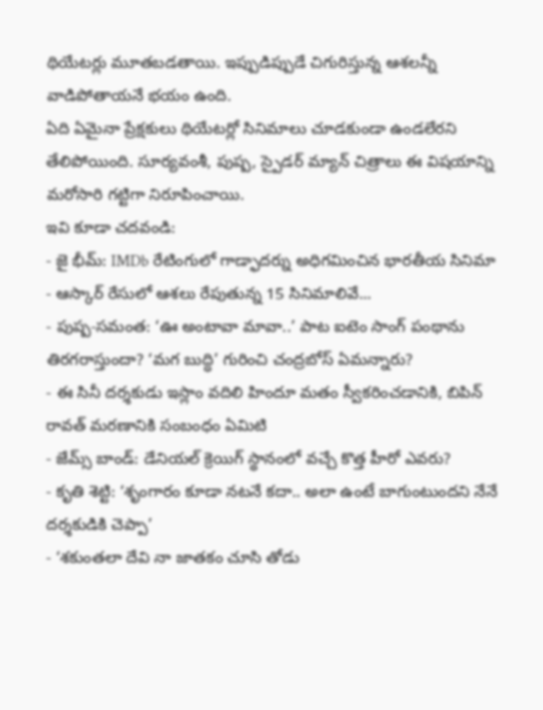థియేటర్లు మూతబడతాయి. ఇప్పుడిప్పుడే చిగురిస్తున్న ఆశలన్నీ వాడిపోతాయనే భయం ఉంది.
ఏది ఏమైనా ప్రేక్షకులు థియేటర్లో సినిమాలు చూడకుండా ఉండలేరని తేలిపోయింది. సూర్యవంశీ, పుష్ప, స్పైడర్ మ్యాన్ చిత్రాలు ఈ విషయాన్ని మరోసారి గట్టిగా నిరూపించాయి.
ఇవి కూడా చదవండి:
- జై భీమ్: IMDb రేటింగులో గాడ్ఫాదర్ను అధిగమించిన భారతీయ సినిమా
- ఆస్కార్ రేసులో ఆశలు రేపుతున్న 15 సినిమాలివే...
- పుష్ప-సమంత: ‘ఊ అంటావా మావా..’ పాట ఐటెం సాంగ్ పంథాను తిరగరాస్తుందా? ‘మగ బుద్ధి’ గురించి చంద్రబోస్ ఏమన్నారు?
- ఈ సినీ దర్శకుడు ఇస్లాం వదిలి హిందూ మతం స్వీకరించడానికి, బిపిన్ రావత్ మరణానికి సంబంధం ఏమిటి
- జేమ్స్ బాండ్: డేనియల్ క్రెయిగ్ స్థానంలో వచ్చే కొత్త హీరో ఎవరు?
- కృతి శెట్టి: ‘శృంగారం కూడా నటనే కదా.. అలా ఉంటే బాగుంటుందని నేనే దర్శకుడికి చెప్పా’
- ‘శకుంతలా దేవి నా జాతకం చూసి తోడు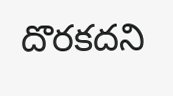దొరకదని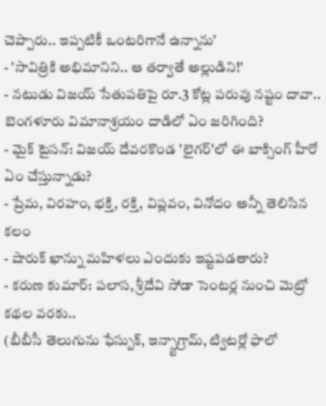చెప్పారు.. ఇప్పటికీ ఒంటరిగానే ఉన్నాను’
- 'సావిత్రికి అభిమానిని.. ఆ తర్వాతే అల్లుడిని!'
- నటుడు విజయ్ సేతుపతిపై రూ.3 కోట్ల పరువు నష్టం దావా.. బెంగళూరు విమానాశ్రయం దాడిలో ఏం జరిగింది?
- మైక్ టైసన్: విజయ్ దేవరకొండ 'లైగర్'లో ఈ బాక్సింగ్ హీరో ఏం చేస్తున్నాడు?
- ప్రేమ, విరహం, భక్తి, రక్తి, విప్లవం, వినోదం అన్నీ తెలిసిన కలం
- షారుక్ ఖాన్ను మహిళలు ఎందుకు ఇష్టపడతారు?
- కరుణ కుమార్: పలాస, శ్రీదేవి సోడా సెంటర్ల నుంచి మెట్రో కథల వరకు..
(బీబీసీ తెలుగును ఫేస్బుక్, ఇన్స్టాగ్రామ్, ట్విటర్లో ఫాలో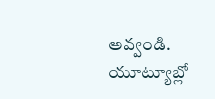అవ్వండి. యూట్యూబ్లో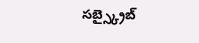సబ్స్క్రైబ్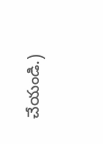చేయండి.)